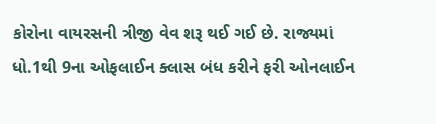કોરોના વાયરસની ત્રીજી વેવ શરૂ થઈ ગઈ છે. રાજ્યમાં ધો.1થી 9ના ઓફલાઈન ક્લાસ બંધ કરીને ફરી ઓનલાઈન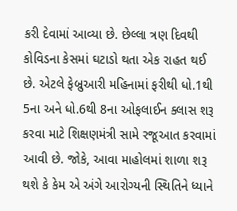કરી દેવામાં આવ્યા છે. છેલ્લા ત્રણ દિવથી કોવિડના કેસમાં ઘટાડો થતા એક રાહત થઈ છે. એટલે ફેબ્રુઆરી મહિનામાં ફરીથી ધો.1થી 5ના અને ધો.6થી 8ના ઓફલાઈન ક્લાસ શરૂ કરવા માટે શિક્ષણમંત્રી સામે રજૂઆત કરવામાં આવી છે. જોકે, આવા માહોલમાં શાળા શરૂ થશે કે કેમ એ અંગે આરોગ્યની સ્થિતિને ધ્યાને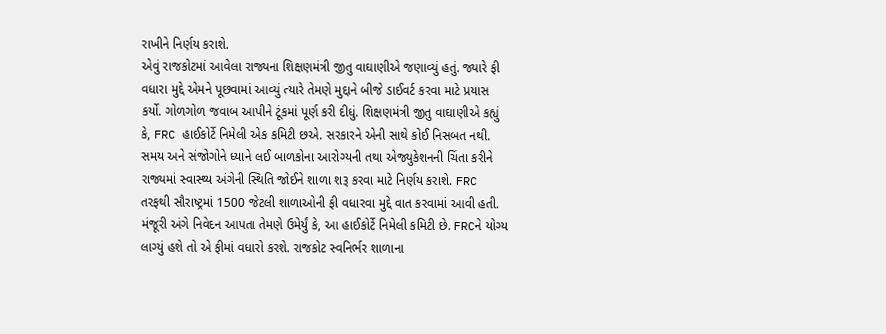રાખીને નિર્ણય કરાશે.
એવું રાજકોટમાં આવેલા રાજ્યના શિક્ષણમંત્રી જીતુ વાઘાણીએ જણાવ્યું હતું. જ્યારે ફી વધારા મુદ્દે એમને પૂછવામાં આવ્યું ત્યારે તેમણે મુદ્દાને બીજે ડાઈવર્ટ કરવા માટે પ્રયાસ કર્યો. ગોળગોળ જવાબ આપીને ટૂંકમાં પૂર્ણ કરી દીધું. શિક્ષણમંત્રી જીતુ વાઘાણીએ કહ્યું કે, FRC હાઈકોર્ટે નિમેલી એક કમિટી છએ. સરકારને એની સાથે કોઈ નિસબત નથી. સમય અને સંજોગોને ધ્યાને લઈ બાળકોના આરોગ્યની તથા એજ્યુકેશનની ચિંતા કરીને રાજ્યમાં સ્વાસ્થ્ય અંગેની સ્થિતિ જોઈને શાળા શરૂ કરવા માટે નિર્ણય કરાશે. FRC તરફથી સૌરાષ્ટ્રમાં 1500 જેટલી શાળાઓની ફી વધારવા મુદ્દે વાત કરવામાં આવી હતી. મંજૂરી અંગે નિવેદન આપતા તેમણે ઉમેર્યું કે, આ હાઈકોર્ટે નિમેલી કમિટી છે. FRCને યોગ્ય લાગ્યું હશે તો એ ફીમાં વધારો કરશે. રાજકોટ સ્વનિર્ભર શાળાના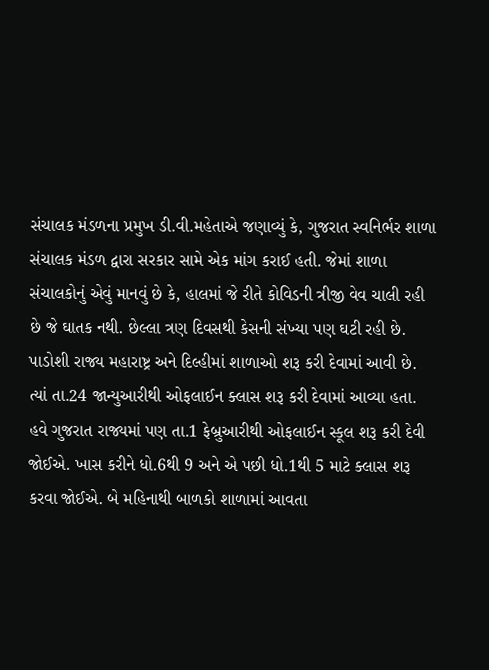સંચાલક મંડળના પ્રમુખ ડી.વી.મહેતાએ જણાવ્યું કે, ગુજરાત સ્વનિર્ભર શાળા સંચાલક મંડળ દ્વારા સરકાર સામે એક માંગ કરાઈ હતી. જેમાં શાળા સંચાલકોનું એવું માનવું છે કે, હાલમાં જે રીતે કોવિડની ત્રીજી વેવ ચાલી રહી છે જે ઘાતક નથી. છેલ્લા ત્રણ દિવસથી કેસની સંખ્યા પણ ઘટી રહી છે. પાડોશી રાજ્ય મહારાષ્ટ્ર અને દિલ્હીમાં શાળાઓ શરૂ કરી દેવામાં આવી છે. ત્યાં તા.24 જાન્યુઆરીથી ઓફલાઈન ક્લાસ શરૂ કરી દેવામાં આવ્યા હતા.
હવે ગુજરાત રાજ્યમાં પણ તા.1 ફેબ્રુઆરીથી ઓફલાઈન સ્કૂલ શરૂ કરી દેવી જોઈએ. ખાસ કરીને ધો.6થી 9 અને એ પછી ધો.1થી 5 માટે ક્લાસ શરૂ કરવા જોઈએ. બે મહિનાથી બાળકો શાળામાં આવતા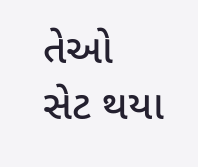તેઓ સેટ થયા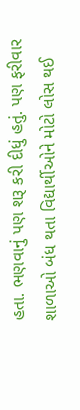હતા. ભણવાનું પણ શરૂ કરી દીધું હતું. પણ ફરીવાર શાળાઓ બંધ થતા વિદ્યાર્થીઓને મોટો લોસ થઈ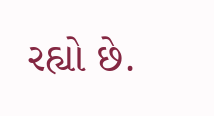રહ્યો છે.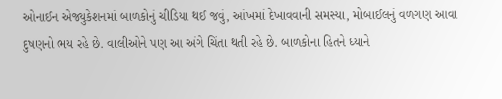ઓનાઈન એજ્યુકેશનમાં બાળકોનું ચીડિયા થઈ જવું, આંખમાં દેખાવવાની સમસ્યા, મોબાઈલનું વળગણ આવા દુષણનો ભય રહે છે. વાલીઓને પણ આ અંગે ચિંતા થતી રહે છે. બાળકોના હિતને ધ્યાને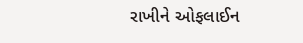રાખીને ઓફલાઈન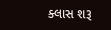ક્લાસ શરૂ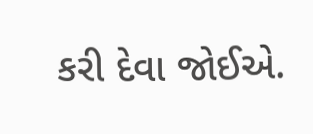કરી દેવા જોઈએ.